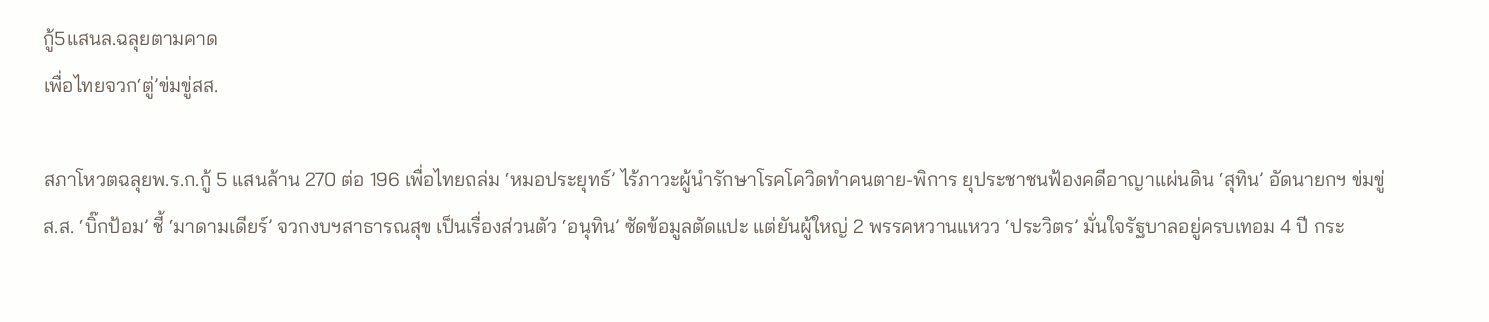กู้5แสนล.ฉลุยตามคาด
เพื่อไทยจวก‘ตู่’ข่มขู่สส.

สภาโหวตฉลุยพ.ร.ก.กู้ 5 แสนล้าน 270 ต่อ 196 เพื่อไทยถล่ม ‘หมอประยุทธ์’ ไร้ภาวะผู้นำรักษาโรคโควิดทำคนตาย-พิการ ยุประชาชนฟ้องคดีอาญาแผ่นดิน ‘สุทิน’ อัดนายกฯ ข่มขู่ส.ส. ‘บิ๊กป้อม’ ชี้ ‘มาดามเดียร์’ จวกงบฯสาธารณสุข เป็นเรื่องส่วนตัว ‘อนุทิน’ ซัดข้อมูลตัดแปะ แต่ยันผู้ใหญ่ 2 พรรคหวานแหวว ‘ประวิตร’ มั่นใจรัฐบาลอยู่ครบเทอม 4 ปี กระ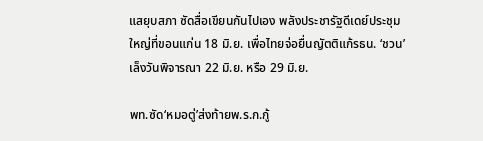แสยุบสภา ซัดสื่อเขียนกันไปเอง พลังประชารัฐดีเดย์ประชุมใหญ่ที่ขอนแก่น 18 มิ.ย. เพื่อไทยจ่อยื่นญัตติแก้รธน. ‘ชวน’ เล็งวันพิจารณา 22 มิ.ย. หรือ 29 มิ.ย.

พท.ซัด‘หมอตู่’ส่งท้ายพ.ร.ก.กู้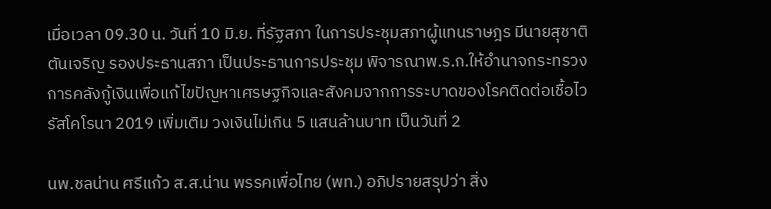เมื่อเวลา 09.30 น. วันที่ 10 มิ.ย. ที่รัฐสภา ในการประชุมสภาผู้แทนราษฎร มีนายสุชาติ ตันเจริญ รองประธานสภา เป็นประธานการประชุม พิจารณาพ.ร.ก.ให้อำนาจกระทรวงการคลังกู้เงินเพื่อแก้ไขปัญหาเศรษฐกิจและสังคมจากการระบาดของโรคติดต่อเชื้อไวรัสโคโรนา 2019 เพิ่มเติม วงเงินไม่เกิน 5 แสนล้านบาท เป็นวันที่ 2

นพ.ชลน่าน ศรีแก้ว ส.ส.น่าน พรรคเพื่อไทย (พท.) อภิปรายสรุปว่า สิ่ง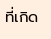ที่เกิด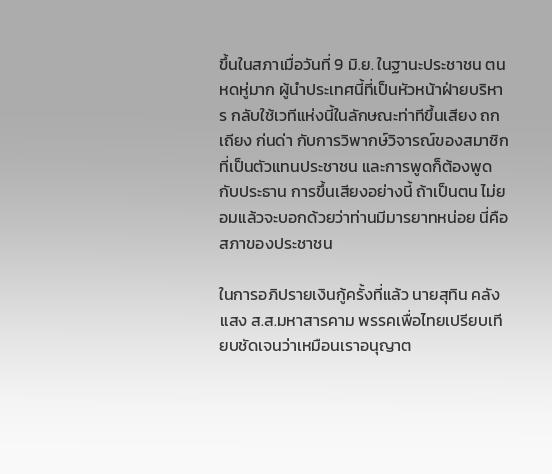ขึ้นในสภาเมื่อวันที่ 9 มิ.ย. ในฐานะประชาชน ตนหดหู่มาก ผู้นำประเทศนี้ที่เป็นหัวหน้าฝ่ายบริหาร กลับใช้เวทีแห่งนี้ในลักษณะท่าทีขึ้นเสียง ถกเถียง ก่นด่า กับการวิพากษ์วิจารณ์ของสมาชิกที่เป็นตัวแทนประชาชน และการพูดก็ต้องพูดกับประธาน การขึ้นเสียงอย่างนี้ ถ้าเป็นตน ไม่ยอมแล้วจะบอกด้วยว่าท่านมีมารยาทหน่อย นี่คือสภาของประชาชน

ในการอภิปรายเงินกู้ครั้งที่แล้ว นายสุทิน คลังแสง ส.ส.มหาสารคาม พรรคเพื่อไทยเปรียบเทียบชัดเจนว่าเหมือนเราอนุญาต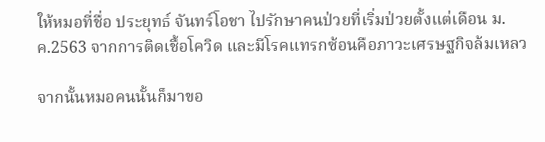ให้หมอที่ชื่อ ประยุทธ์ จันทร์โอชา ไปรักษาคนป่วยที่เริ่มป่วยตั้งแต่เดือน ม.ค.2563 จากการติดเชื้อโควิด และมีโรคแทรกซ้อนคือภาวะเศรษฐกิจล้มเหลว

จากนั้นหมอคนนั้นก็มาขอ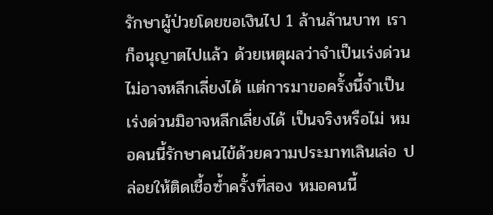รักษาผู้ป่วยโดยขอเงินไป 1 ล้านล้านบาท เราก็อนุญาตไปแล้ว ด้วยเหตุผลว่าจำเป็นเร่งด่วน ไม่อาจหลีกเลี่ยงได้ แต่การมาขอครั้งนี้จำเป็นเร่งด่วนมิอาจหลีกเลี่ยงได้ เป็นจริงหรือไม่ หมอคนนี้รักษาคนไข้ด้วยความประมาทเลินเล่อ ปล่อยให้ติดเชื้อซ้ำครั้งที่สอง หมอคนนี้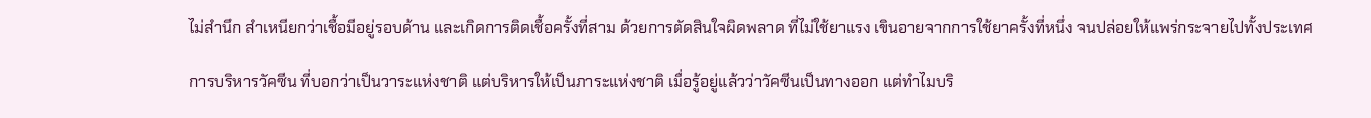ไม่สำนึก สำเหนียกว่าเชื้อมีอยู่รอบด้าน และเกิดการติดเชื้อครั้งที่สาม ด้วยการตัดสินใจผิดพลาด ที่ไม่ใช้ยาแรง เขินอายจากการใช้ยาครั้งที่หนึ่ง จนปล่อยให้แพร่กระจายไปทั้งประเทศ

การบริหารวัคซีน ที่บอกว่าเป็นวาระแห่งชาติ แต่บริหารให้เป็นภาระแห่งชาติ เมื่อรู้อยู่แล้วว่าวัคซีนเป็นทางออก แต่ทำไมบริ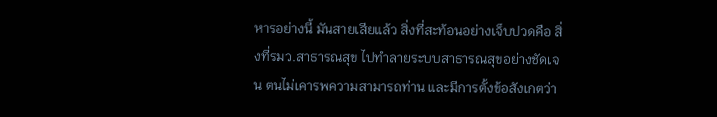หารอย่างนี้ มันสายเสียแล้ว สิ่งที่สะท้อนอย่างเจ็บปวดคือ สิ่งที่รมว.สาธารณสุข ไปทำลายระบบสาธารณสุขอย่างชัดเจน ตนไม่เคารพความสามารถท่าน และมีการตั้งข้อสังเกตว่า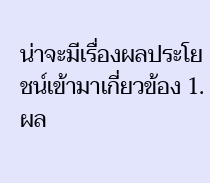น่าจะมีเรื่องผลประโยชน์เข้ามาเกี่ยวข้อง 1.ผล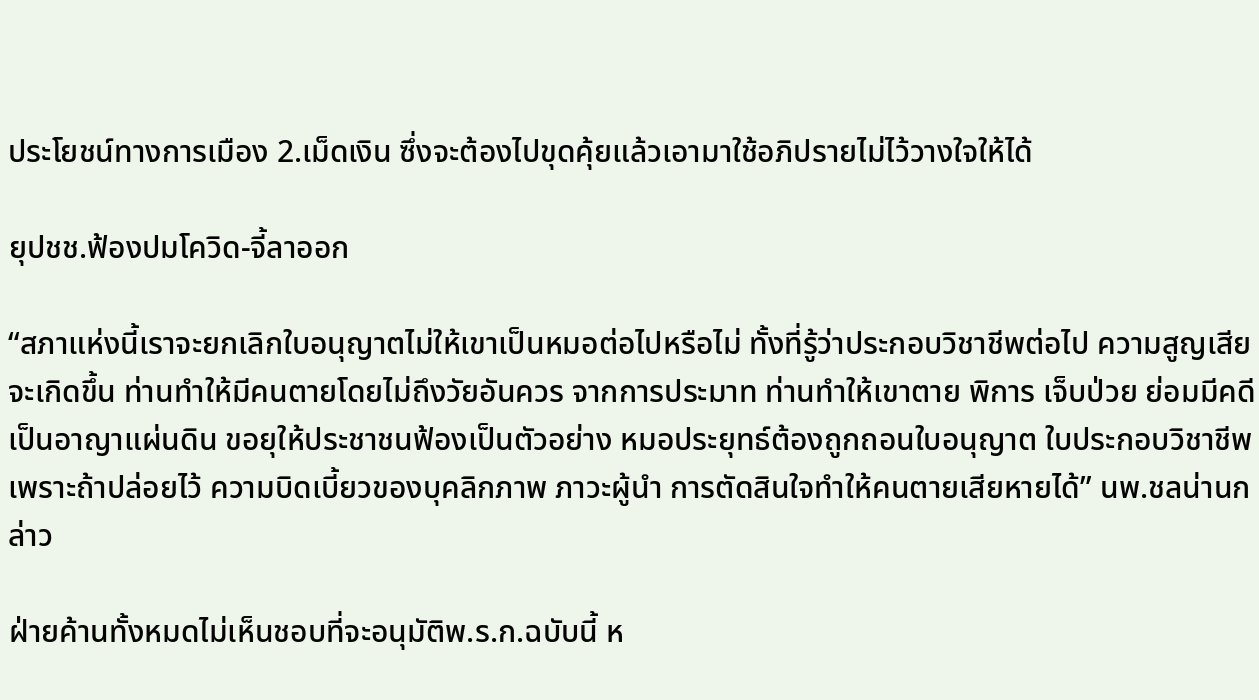ประโยชน์ทางการเมือง 2.เม็ดเงิน ซึ่งจะต้องไปขุดคุ้ยแล้วเอามาใช้อภิปรายไม่ไว้วางใจให้ได้

ยุปชช.ฟ้องปมโควิด-จี้ลาออก

“สภาแห่งนี้เราจะยกเลิกใบอนุญาตไม่ให้เขาเป็นหมอต่อไปหรือไม่ ทั้งที่รู้ว่าประกอบวิชาชีพต่อไป ความสูญเสียจะเกิดขึ้น ท่านทำให้มีคนตายโดยไม่ถึงวัยอันควร จากการประมาท ท่านทำให้เขาตาย พิการ เจ็บป่วย ย่อมมีคดีเป็นอาญาแผ่นดิน ขอยุให้ประชาชนฟ้องเป็นตัวอย่าง หมอประยุทธ์ต้องถูกถอนใบอนุญาต ใบประกอบวิชาชีพ เพราะถ้าปล่อยไว้ ความบิดเบี้ยวของบุคลิกภาพ ภาวะผู้นำ การตัดสินใจทำให้คนตายเสียหายได้” นพ.ชลน่านกล่าว

ฝ่ายค้านทั้งหมดไม่เห็นชอบที่จะอนุมัติพ.ร.ก.ฉบับนี้ ห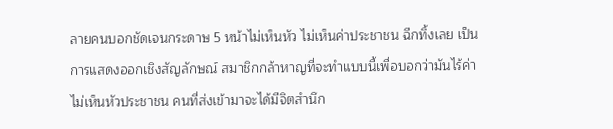ลายคนบอกชัดเจนกระดาษ 5 หน้าไม่เห็นหัว ไม่เห็นค่าประชาชน ฉีกทิ้งเลย เป็นการแสดงออกเชิงสัญลักษณ์ สมาชิกกล้าหาญที่จะทำแบบนี้เพื่อบอกว่ามันไร้ค่า ไม่เห็นหัวประชาชน คนที่ส่งเข้ามาจะได้มีจิตสำนึก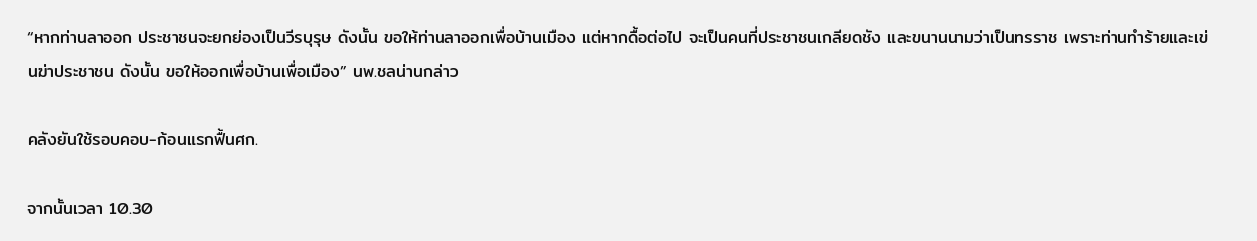“หากท่านลาออก ประชาชนจะยกย่องเป็นวีรบุรุษ ดังนั้น ขอให้ท่านลาออกเพื่อบ้านเมือง แต่หากดื้อต่อไป จะเป็นคนที่ประชาชนเกลียดชัง และขนานนามว่าเป็นทรราช เพราะท่านทำร้ายและเข่นฆ่าประชาชน ดังนั้น ขอให้ออกเพื่อบ้านเพื่อเมือง” นพ.ชลน่านกล่าว

คลังยันใช้รอบคอบ-ก้อนแรกฟื้นศก.

จากนั้นเวลา 10.30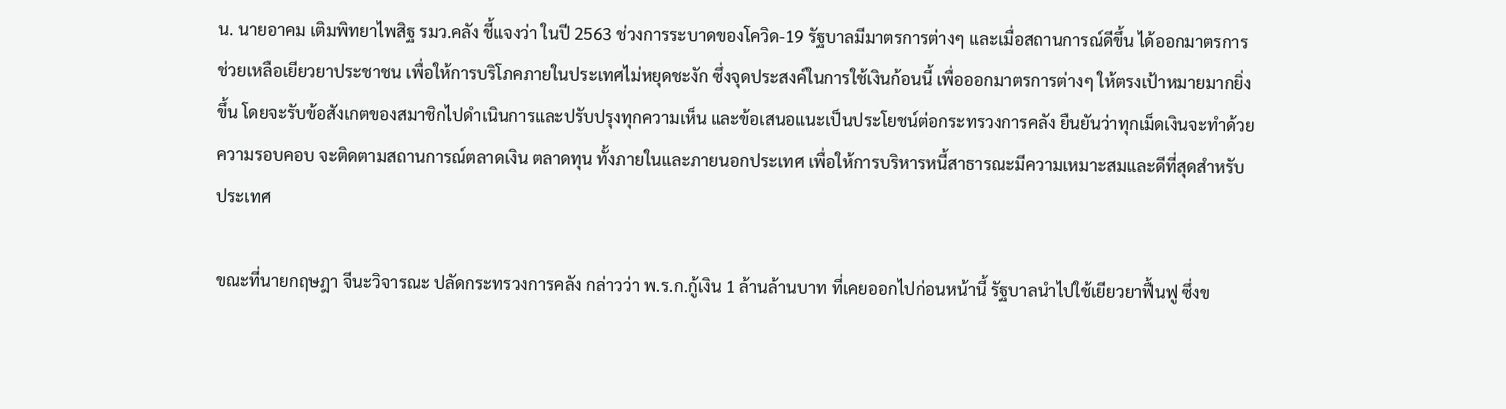น. นายอาคม เติมพิทยาไพสิฐ รมว.คลัง ชี้แจงว่า ในปี 2563 ช่วงการระบาดของโควิด-19 รัฐบาลมีมาตรการต่างๆ และเมื่อสถานการณ์ดีขึ้น ได้ออกมาตรการช่วยเหลือเยียวยาประชาชน เพื่อให้การบริโภคภายในประเทศไม่หยุดชะงัก ซึ่งจุดประสงค์ในการใช้เงินก้อนนี้ เพื่อออกมาตรการต่างๆ ให้ตรงเป้าหมายมากยิ่งขึ้น โดยจะรับข้อสังเกตของสมาชิกไปดำเนินการและปรับปรุงทุกความเห็น และข้อเสนอแนะเป็นประโยชน์ต่อกระทรวงการคลัง ยืนยันว่าทุกเม็ดเงินจะทำด้วยความรอบคอบ จะติดตามสถานการณ์ตลาดเงิน ตลาดทุน ทั้งภายในและภายนอกประเทศ เพื่อให้การบริหารหนี้สาธารณะมีความเหมาะสมและดีที่สุดสำหรับประเทศ

ขณะที่นายกฤษฎา จีนะวิจารณะ ปลัดกระทรวงการคลัง กล่าวว่า พ.ร.ก.กู้เงิน 1 ล้านล้านบาท ที่เคยออกไปก่อนหน้านี้ รัฐบาลนำไปใช้เยียวยาฟื้นฟู ซึ่งข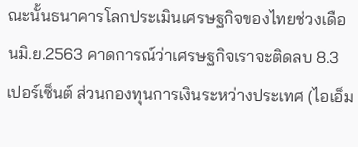ณะนั้นธนาคารโลกประเมินเศรษฐกิจของไทยช่วงเดือนมิ.ย.2563 คาดการณ์ว่าเศรษฐกิจเราจะติดลบ 8.3 เปอร์เซ็นต์ ส่วนกองทุนการเงินระหว่างประเทศ (ไอเอ็ม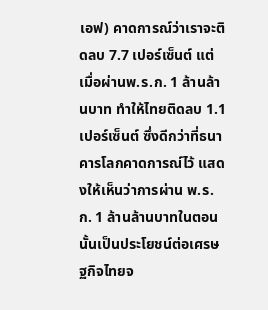เอฟ) คาดการณ์ว่าเราจะติดลบ 7.7 เปอร์เซ็นต์ แต่เมื่อผ่านพ.ร.ก. 1 ล้านล้านบาท ทำให้ไทยติดลบ 1.1 เปอร์เซ็นต์ ซึ่งดีกว่าที่ธนาคารโลกคาดการณ์ไว้ แสดงให้เห็นว่าการผ่าน พ.ร.ก. 1 ล้านล้านบาทในตอนนั้นเป็นประโยชน์ต่อเศรษฐกิจไทยจ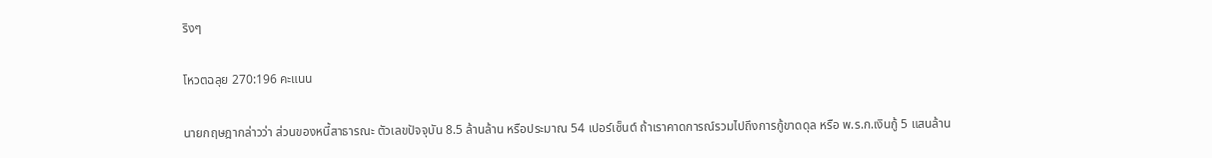ริงๆ

โหวตฉลุย 270:196 คะแนน

นายกฤษฎากล่าวว่า ส่วนของหนี้สาธารณะ ตัวเลขปัจจุบัน 8.5 ล้านล้าน หรือประมาณ 54 เปอร์เซ็นต์ ถ้าเราคาดการณ์รวมไปถึงการกู้ขาดดุล หรือ พ.ร.ก.เงินกู้ 5 แสนล้าน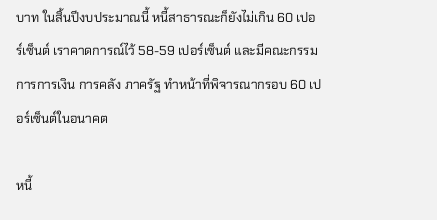บาท ในสิ้นปีงบประมาณนี้ หนี้สาธารณะก็ยังไม่เกิน 60 เปอร์เซ็นต์ เราคาดการณ์ไว้ 58-59 เปอร์เซ็นต์ และมีคณะกรรมการการเงิน การคลัง ภาครัฐ ทำหน้าที่พิจารณากรอบ 60 เปอร์เซ็นต์ในอนาคต

หนี้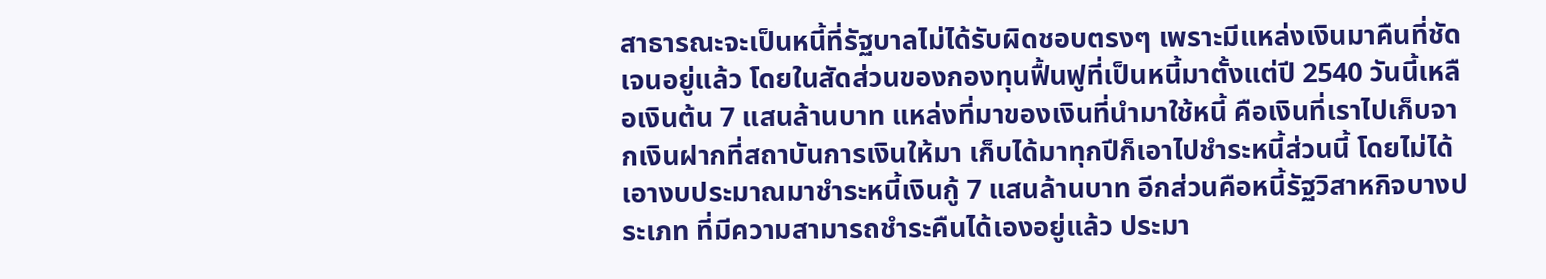สาธารณะจะเป็นหนี้ที่รัฐบาลไม่ได้รับผิดชอบตรงๆ เพราะมีแหล่งเงินมาคืนที่ชัดเจนอยู่แล้ว โดยในสัดส่วนของกองทุนฟื้นฟูที่เป็นหนี้มาตั้งแต่ปี 2540 วันนี้เหลือเงินต้น 7 แสนล้านบาท แหล่งที่มาของเงินที่นำมาใช้หนี้ คือเงินที่เราไปเก็บจากเงินฝากที่สถาบันการเงินให้มา เก็บได้มาทุกปีก็เอาไปชำระหนี้ส่วนนี้ โดยไม่ได้เอางบประมาณมาชำระหนี้เงินกู้ 7 แสนล้านบาท อีกส่วนคือหนี้รัฐวิสาหกิจบางประเภท ที่มีความสามารถชำระคืนได้เองอยู่แล้ว ประมา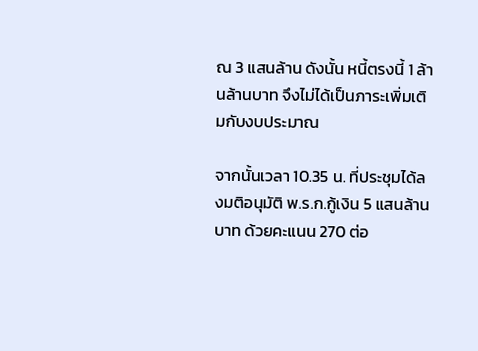ณ 3 แสนล้าน ดังนั้น หนี้ตรงนี้ 1 ล้านล้านบาท จึงไม่ได้เป็นภาระเพิ่มเติมกับงบประมาณ

จากนั้นเวลา 10.35 น. ที่ประชุมได้ลงมติอนุมัติ พ.ร.ก.กู้เงิน 5 แสนล้านบาท ด้วยคะแนน 270 ต่อ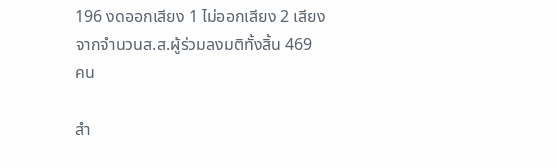196 งดออกเสียง 1 ไม่ออกเสียง 2 เสียง จากจำนวนส.ส.ผู้ร่วมลงมติทั้งสิ้น 469 คน

สำ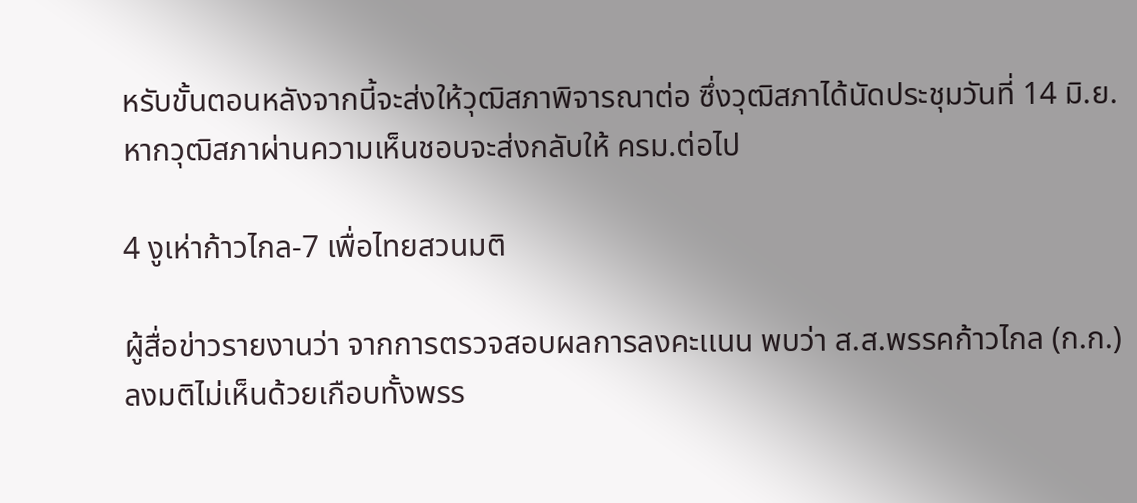หรับขั้นตอนหลังจากนี้จะส่งให้วุฒิสภาพิจารณาต่อ ซึ่งวุฒิสภาได้นัดประชุมวันที่ 14 มิ.ย. หากวุฒิสภาผ่านความเห็นชอบจะส่งกลับให้ ครม.ต่อไป

4 งูเห่าก้าวไกล-7 เพื่อไทยสวนมติ

ผู้สื่อข่าวรายงานว่า จากการตรวจสอบผลการลงคะเเนน พบว่า ส.ส.พรรคก้าวไกล (ก.ก.) ลงมติไม่เห็นด้วยเกือบทั้งพรร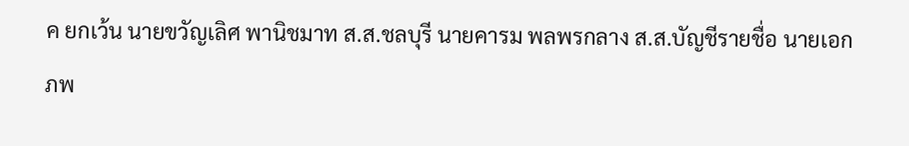ค ยกเว้น นายขวัญเลิศ พานิชมาท ส.ส.ชลบุรี นายคารม พลพรกลาง ส.ส.บัญชีรายชื่อ นายเอกภพ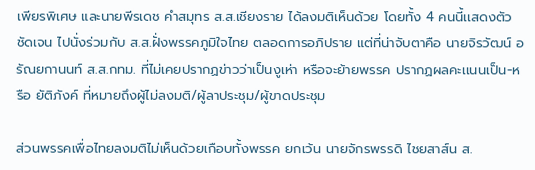เพียรพิเศษ และนายพีรเดช คำสมุทร ส.ส.เชียงราย ได้ลงมติเห็นด้วย โดยทั้ง 4 คนนี้เเสดงตัวชัดเจน ไปนั่งร่วมกับ ส.ส.ฝั่งพรรคภูมิใจไทย ตลอดการอภิปราย แต่ที่น่าจับตาคือ นายจิรวัฒน์ อรัณยกานนท์ ส.ส.กทม. ที่ไม่เคยปรากฏข่าวว่าเป็นงูเห่า หรือจะย้ายพรรค ปรากฏผลคะเเนนเป็น-หรือ ยัติภังค์ ที่หมายถึงผู้ไม่ลงมติ/ผู้ลาประชุม/ผู้ขาดประชุม

ส่วนพรรคเพื่อไทยลงมติไม่เห็นด้วยเกือบทั้งพรรค ยกเว้น นายจักรพรรดิ ไชยสาส์น ส.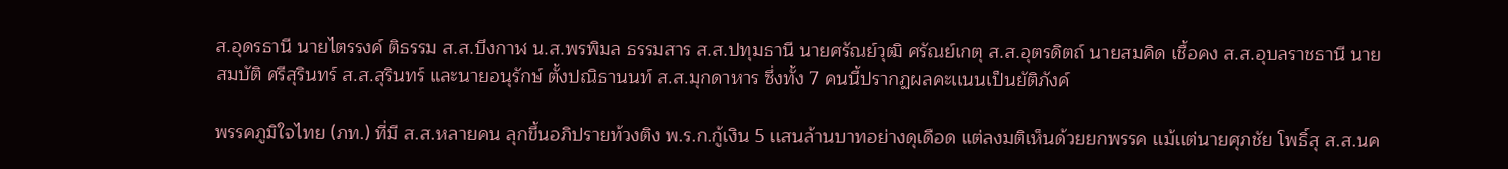ส.อุดรธานี นายไตรรงค์ ติธรรม ส.ส.บึงกาฬ น.ส.พรพิมล ธรรมสาร ส.ส.ปทุมธานี นายศรัณย์วุฒิ ศรัณย์เกตุ ส.ส.อุตรดิตถ์ นายสมคิด เชื้อคง ส.ส.อุบลราชธานี นายสมบัติ ศรีสุรินทร์ ส.ส.สุรินทร์ และนายอนุรักษ์ ตั้งปณิธานนท์ ส.ส.มุกดาหาร ซึ่งทั้ง 7 คนนี้ปรากฏผลคะเเนนเป็นยัติภังค์

พรรคภูมิใจไทย (ภท.) ที่มี ส.ส.หลายคน ลุกขึ้นอภิปรายท้วงติง พ.ร.ก.กู้เงิน 5 เเสนล้านบาทอย่างดุเดือด แต่ลงมติเห็นด้วยยกพรรค เเม้เเต่นายศุภชัย โพธิ์สุ ส.ส.นค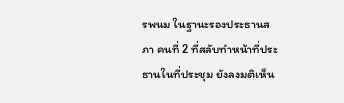รพนม ในฐานะรองประธานสภา คนที่ 2 ที่สลับทำหน้าที่ประธานในที่ประชุม ยังลงมติเห็น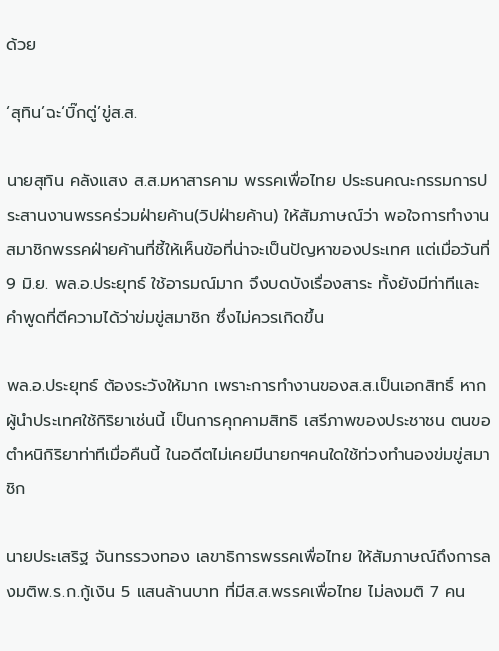ด้วย

‘สุทิน’ฉะ‘บิ๊กตู่’ขู่ส.ส.

นายสุทิน คลังแสง ส.ส.มหาสารคาม พรรคเพื่อไทย ประธนคณะกรรมการประสานงานพรรคร่วมฝ่ายค้าน(วิปฝ่ายค้าน) ให้สัมภาษณ์ว่า พอใจการทำงานสมาชิกพรรคฝ่ายค้านที่ชี้ให้เห็นข้อที่น่าจะเป็นปัญหาของประเทศ แต่เมื่อวันที่ 9 มิ.ย. พล.อ.ประยุทธ์ ใช้อารมณ์มาก จึงบดบังเรื่องสาระ ทั้งยังมีท่าทีและคำพูดที่ตีความได้ว่าข่มขู่สมาชิก ซึ่งไม่ควรเกิดขึ้น

พล.อ.ประยุทธ์ ต้องระวังให้มาก เพราะการทำงานของส.ส.เป็นเอกสิทธิ์ หากผู้นำประเทศใช้กิริยาเช่นนี้ เป็นการคุกคามสิทธิ เสรีภาพของประชาชน ตนขอตำหนิกิริยาท่าทีเมื่อคืนนี้ ในอดีตไม่เคยมีนายกฯคนใดใช้ท่วงทำนองข่มขู่สมาชิก

นายประเสริฐ จันทรรวงทอง เลขาธิการพรรคเพื่อไทย ให้สัมภาษณ์ถึงการลงมติพ.ร.ก.กู้เงิน 5 แสนล้านบาท ที่มีส.ส.พรรคเพื่อไทย ไม่ลงมติ 7 คน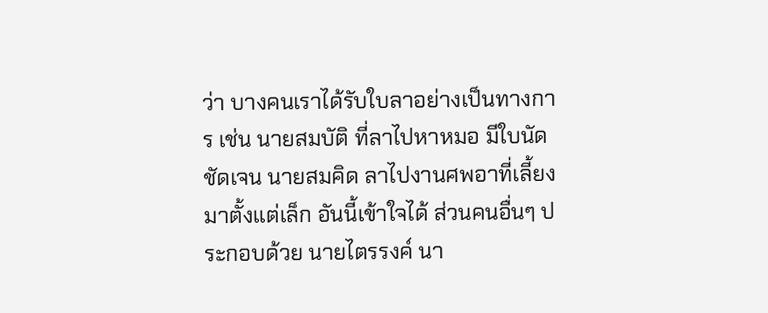ว่า บางคนเราได้รับใบลาอย่างเป็นทางการ เช่น นายสมบัติ ที่ลาไปหาหมอ มีใบนัดชัดเจน นายสมคิด ลาไปงานศพอาที่เลี้ยงมาตั้งแต่เล็ก อันนี้เข้าใจได้ ส่วนคนอื่นๆ ประกอบด้วย นายไตรรงค์ นา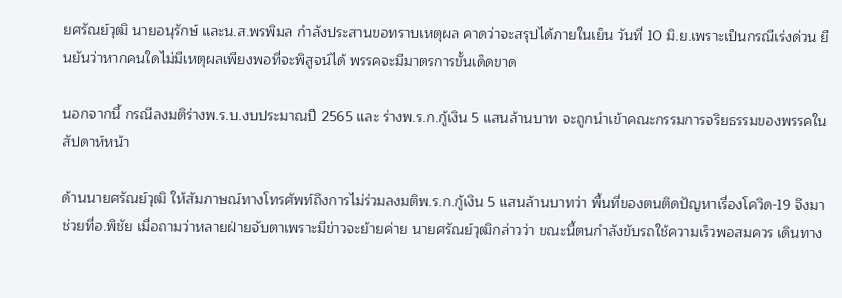ยศรัณย์วุฒิ นายอนุรักษ์ และน.ส.พรพิมล กำลังประสานขอทราบเหตุผล คาดว่าจะสรุปได้ภายในเย็น วันที่ 10 มิ.ย.เพราะเป็นกรณีเร่งด่วน ยืนยันว่าหากคนใดไม่มีเหตุผลเพียงพอที่จะพิสูจน์ได้ พรรคจะมีมาตรการขั้นเด็ดขาด

นอกจากนี้ กรณีลงมติร่างพ.ร.บ.งบประมาณปี 2565 และ ร่างพ.ร.ก.กู้เงิน 5 แสนล้านบาท จะถูกนำเข้าคณะกรรมการจริยธรรมของพรรคในสัปดาห์หน้า

ด้านนายศรัณย์วุฒิ ให้สัมภาษณ์ทางโทรศัพท์ถึงการไม่ร่วมลงมติพ.ร.ก.กู้เงิน 5 แสนล้านบาทว่า พื้นที่ของตนติดปัญหาเรื่องโควิด-19 จึงมาช่วยที่อ.พิชัย เมื่อถามว่าหลายฝ่ายจับตาเพราะมีข่าวจะย้ายค่าย นายศรัณย์วุฒิกล่าวว่า ขณะนี้ตนกำลังขับรถใช้ความเร็วพอสมควร เดินทาง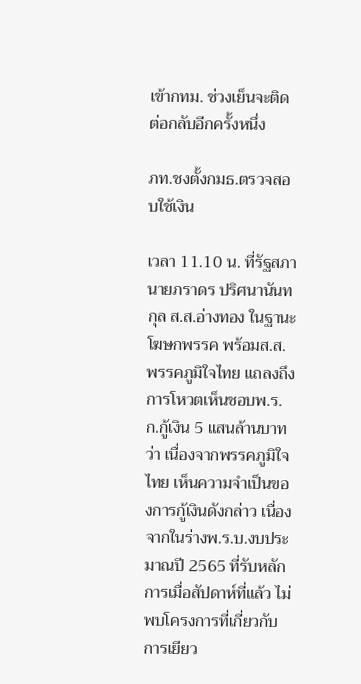เข้ากทม. ช่วงเย็นจะติดต่อกลับอีกครั้งหนึ่ง

ภท.ชงตั้งกมธ.ตรวจสอบใช้เงิน

เวลา 11.10 น. ที่รัฐสภา นายภราดร ปริศนานันทกุล ส.ส.อ่างทอง ในฐานะโฆษกพรรค พร้อมส.ส.พรรคภูมิใจไทย แถลงถึงการโหวตเห็นชอบพ.ร.ก.กู้เงิน 5 แสนล้านบาทว่า เนื่องจากพรรคภูมิใจไทย เห็นความจำเป็นของการกู้เงินดังกล่าว เนื่องจากในร่างพ.ร.บ.งบประมาณปี 2565 ที่รับหลักการเมื่อสัปดาห์ที่แล้ว ไม่พบโครงการที่เกี่ยวกับการเยียว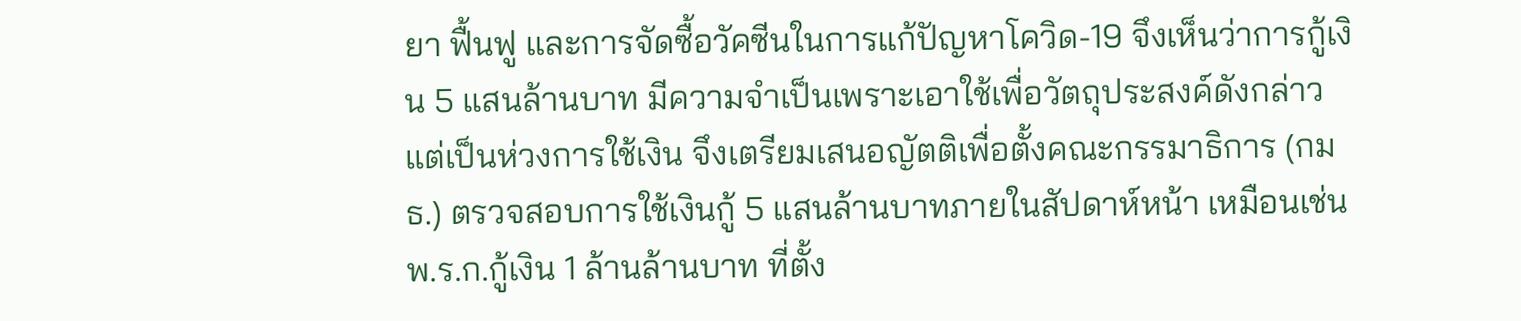ยา ฟื้นฟู และการจัดซื้อวัคซีนในการแก้ปัญหาโควิด-19 จึงเห็นว่าการกู้เงิน 5 แสนล้านบาท มีความจำเป็นเพราะเอาใช้เพื่อวัตถุประสงค์ดังกล่าว แต่เป็นห่วงการใช้เงิน จึงเตรียมเสนอญัตติเพื่อตั้งคณะกรรมาธิการ (กมธ.) ตรวจสอบการใช้เงินกู้ 5 แสนล้านบาทภายในสัปดาห์หน้า เหมือนเช่น พ.ร.ก.กู้เงิน 1 ล้านล้านบาท ที่ตั้ง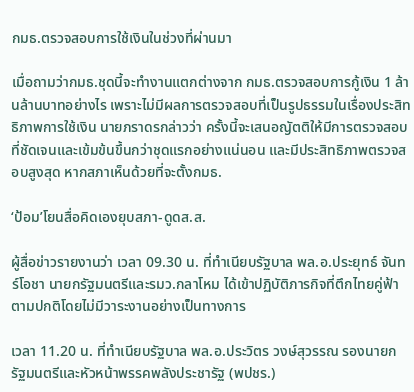กมธ.ตรวจสอบการใช้เงินในช่วงที่ผ่านมา

เมื่อถามว่ากมธ.ชุดนี้จะทำงานแตกต่างจาก กมธ.ตรวจสอบการกู้เงิน 1 ล้านล้านบาทอย่างไร เพราะไม่มีผลการตรวจสอบที่เป็นรูปธรรมในเรื่องประสิทธิภาพการใช้เงิน นายภราดรกล่าวว่า ครั้งนี้จะเสนอญัตติให้มีการตรวจสอบที่ชัดเจนและเข้มข้นขึ้นกว่าชุดแรกอย่างแน่นอน และมีประสิทธิภาพตรวจสอบสูงสุด หากสภาเห็นด้วยที่จะตั้งกมธ.

‘ป้อม’โยนสื่อคิดเองยุบสภา-ดูดส.ส.

ผู้สื่อข่าวรายงานว่า เวลา 09.30 น. ที่ทำเนียบรัฐบาล พล.อ.ประยุทธ์ จันทร์โอชา นายกรัฐมนตรีและรมว.กลาโหม ได้เข้าปฏิบัติภารกิจที่ตึกไทยคู่ฟ้า ตามปกติโดยไม่มีวาระงานอย่างเป็นทางการ

เวลา 11.20 น. ที่ทำเนียบรัฐบาล พล.อ.ประวิตร วงษ์สุวรรณ รองนายกรัฐมนตรีและหัวหน้าพรรคพลังประชารัฐ (พปชร.)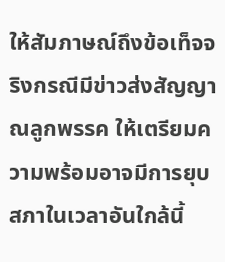ให้สัมภาษณ์ถึงข้อเท็จจริงกรณีมีข่าวส่งสัญญาณลูกพรรค ให้เตรียมความพร้อมอาจมีการยุบสภาในเวลาอันใกล้นี้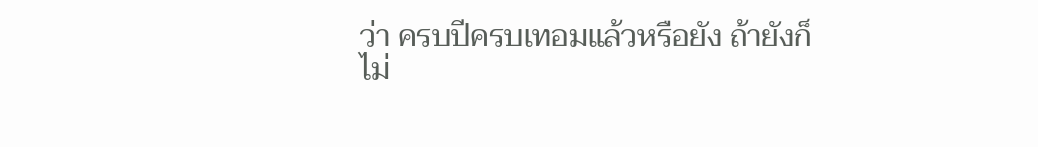ว่า ครบปีครบเทอมแล้วหรือยัง ถ้ายังก็ไม่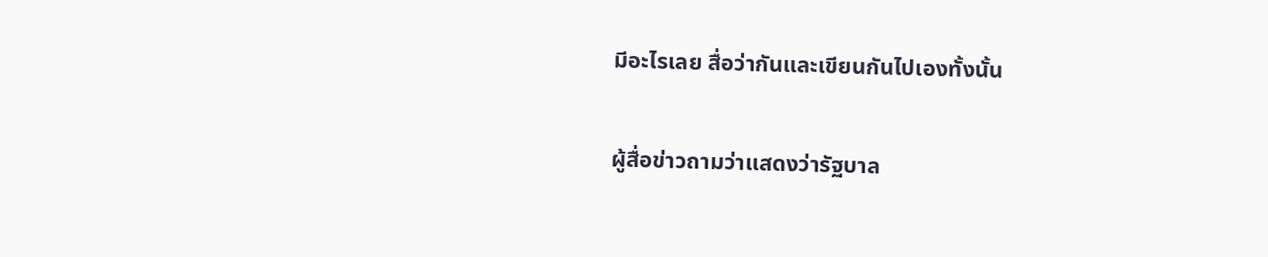มีอะไรเลย สื่อว่ากันและเขียนกันไปเองทั้งนั้น

ผู้สื่อข่าวถามว่าแสดงว่ารัฐบาล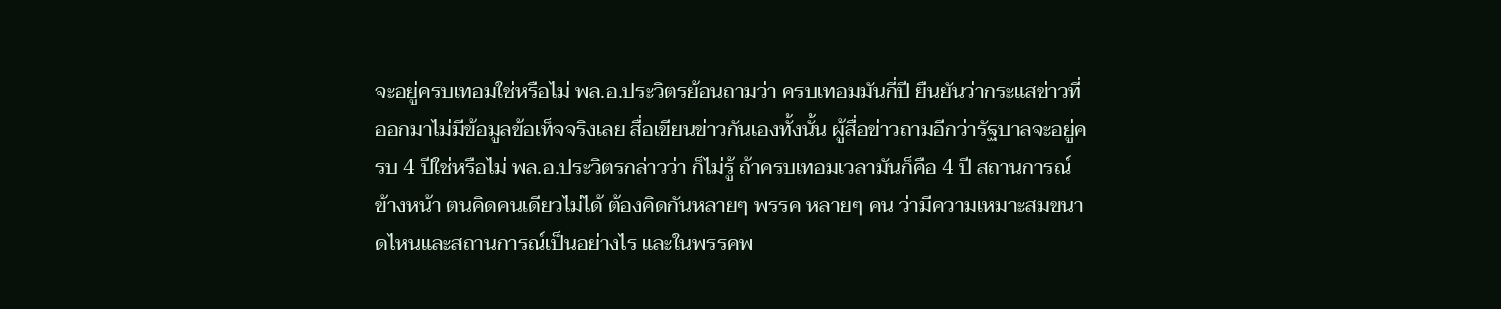จะอยู่ครบเทอมใช่หรือไม่ พล.อ.ประวิตรย้อนถามว่า ครบเทอมมันกี่ปี ยืนยันว่ากระแสข่าวที่ออกมาไม่มีข้อมูลข้อเท็จจริงเลย สื่อเขียนข่าวกันเองทั้งนั้น ผู้สื่อข่าวถามอีกว่ารัฐบาลจะอยู่ครบ 4 ปีใช่หรือไม่ พล.อ.ประวิตรกล่าวว่า ก็ไม่รู้ ถ้าครบเทอมเวลามันก็คือ 4 ปี สถานการณ์ข้างหน้า ตนคิดคนเดียวไม่ได้ ต้องคิดกันหลายๆ พรรค หลายๆ คน ว่ามีความเหมาะสมขนาดไหนและสถานการณ์เป็นอย่างไร และในพรรคพ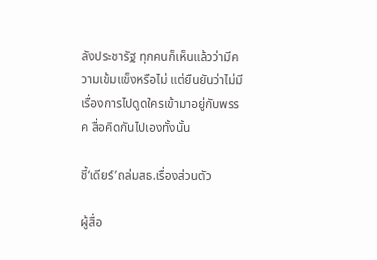ลังประชารัฐ ทุกคนก็เห็นแล้วว่ามีความเข้มแข็งหรือไม่ แต่ยืนยันว่าไม่มีเรื่องการไปดูดใครเข้ามาอยู่กับพรรค สื่อคิดกันไปเองทั้งนั้น

ชี้‘เดียร์’ถล่มสธ.เรื่องส่วนตัว

ผู้สื่อ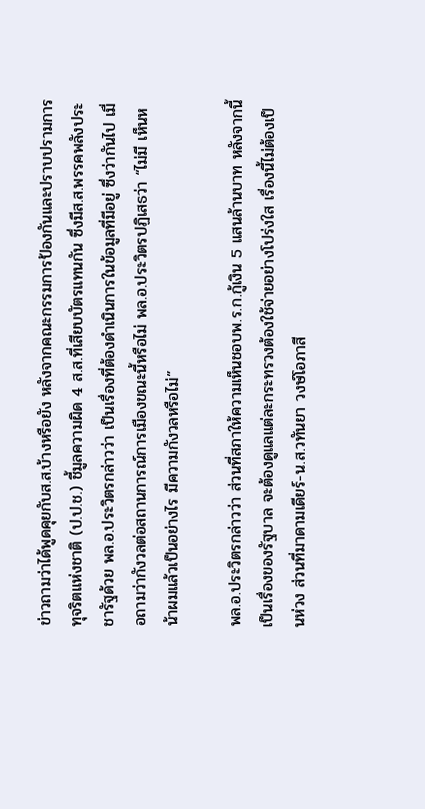ข่าวถามว่าได้พูดคุยกับส.ส.บ้างหรือยัง หลังจากคณะกรรมการป้องกันและปราบปรามการทุจริตแห่งชาติ (ป.ป.ช.) ชี้มูลความผิด 4 ส.ส.ที่เสียบบัตรแทนกัน ซึ่งมีส.ส.พรรคพลังประชารัฐด้วย พล.อ.ประวิตรกล่าวว่า เป็นเรื่องที่ต้องดำเนินการในข้อมูลที่มีอยู่ ซึ่งว่ากันไป เมื่อถามว่ากังวลต่อสถานการณ์การเมืองขณะนี้หรือไม่ พล.อ.ประวิตรปฏิเสธว่า “ไม่มี เห็นหน้าผมแล้วเป็นอย่างไร มีความกังวลหรือไม่”

พล.อ.ประวิตรกล่าวว่า ส่วนที่สภาให้ความเห็นชอบพ.ร.ก.กู้เงิน 5 แสนล้านบาท หลังจากนี้เป็นเรื่องของรัฐบาล จะต้องดูแลแต่ละกระทรวงต้องใช้จ่ายอย่างโปร่งใส เรื่องนี้ไม่ต้องเป็นห่วง ส่วนที่มาดามเดียร์-น.ส.วทันยา วงษ์โอภาสี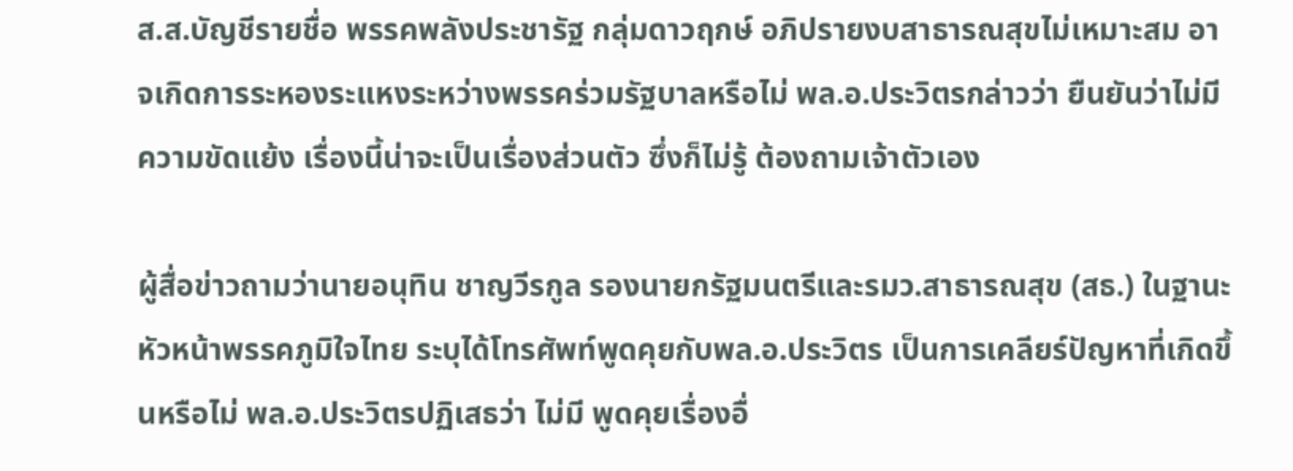ส.ส.บัญชีรายชื่อ พรรคพลังประชารัฐ กลุ่มดาวฤกษ์ อภิปรายงบสาธารณสุขไม่เหมาะสม อาจเกิดการระหองระแหงระหว่างพรรคร่วมรัฐบาลหรือไม่ พล.อ.ประวิตรกล่าวว่า ยืนยันว่าไม่มีความขัดแย้ง เรื่องนี้น่าจะเป็นเรื่องส่วนตัว ซึ่งก็ไม่รู้ ต้องถามเจ้าตัวเอง

ผู้สื่อข่าวถามว่านายอนุทิน ชาญวีรกูล รองนายกรัฐมนตรีและรมว.สาธารณสุข (สธ.) ในฐานะหัวหน้าพรรคภูมิใจไทย ระบุได้โทรศัพท์พูดคุยกับพล.อ.ประวิตร เป็นการเคลียร์ปัญหาที่เกิดขึ้นหรือไม่ พล.อ.ประวิตรปฏิเสธว่า ไม่มี พูดคุยเรื่องอื่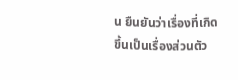น ยืนยันว่าเรื่องที่เกิดขึ้นเป็นเรื่องส่วนตัว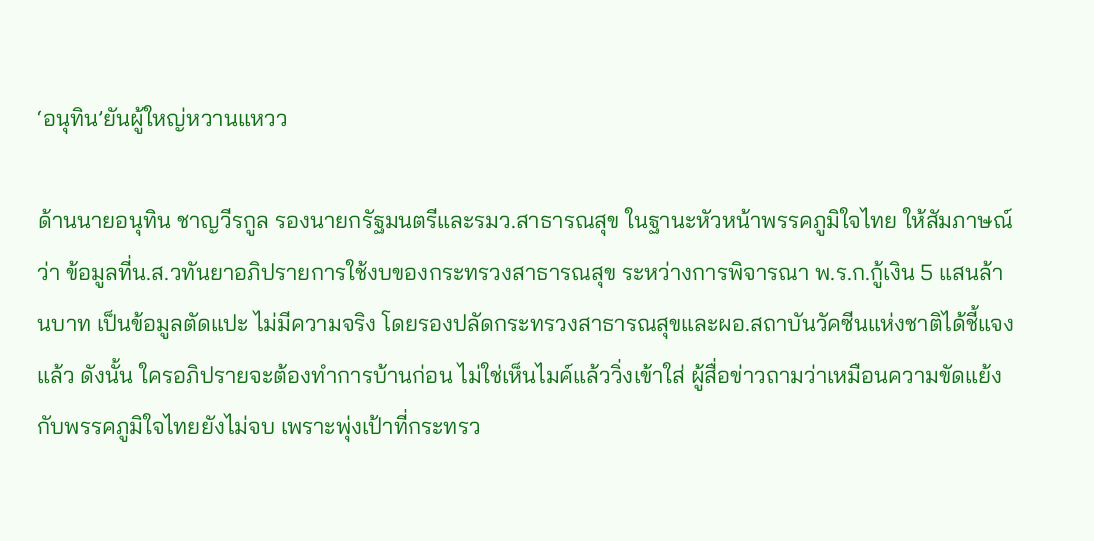‘อนุทิน’ยันผู้ใหญ่หวานแหวว

ด้านนายอนุทิน ชาญวีรกูล รองนายกรัฐมนตรีและรมว.สาธารณสุข ในฐานะหัวหน้าพรรคภูมิใจไทย ให้สัมภาษณ์ว่า ข้อมูลที่น.ส.วทันยาอภิปรายการใช้งบของกระทรวงสาธารณสุข ระหว่างการพิจารณา พ.ร.ก.กู้เงิน 5 แสนล้านบาท เป็นข้อมูลตัดแปะ ไม่มีความจริง โดยรองปลัดกระทรวงสาธารณสุขและผอ.สถาบันวัคซีนแห่งชาติได้ชี้แจงแล้ว ดังนั้น ใครอภิปรายจะต้องทำการบ้านก่อน ไม่ใช่เห็นไมค์แล้ววิ่งเข้าใส่ ผู้สื่อข่าวถามว่าเหมือนความขัดแย้งกับพรรคภูมิใจไทยยังไม่จบ เพราะพุ่งเป้าที่กระทรว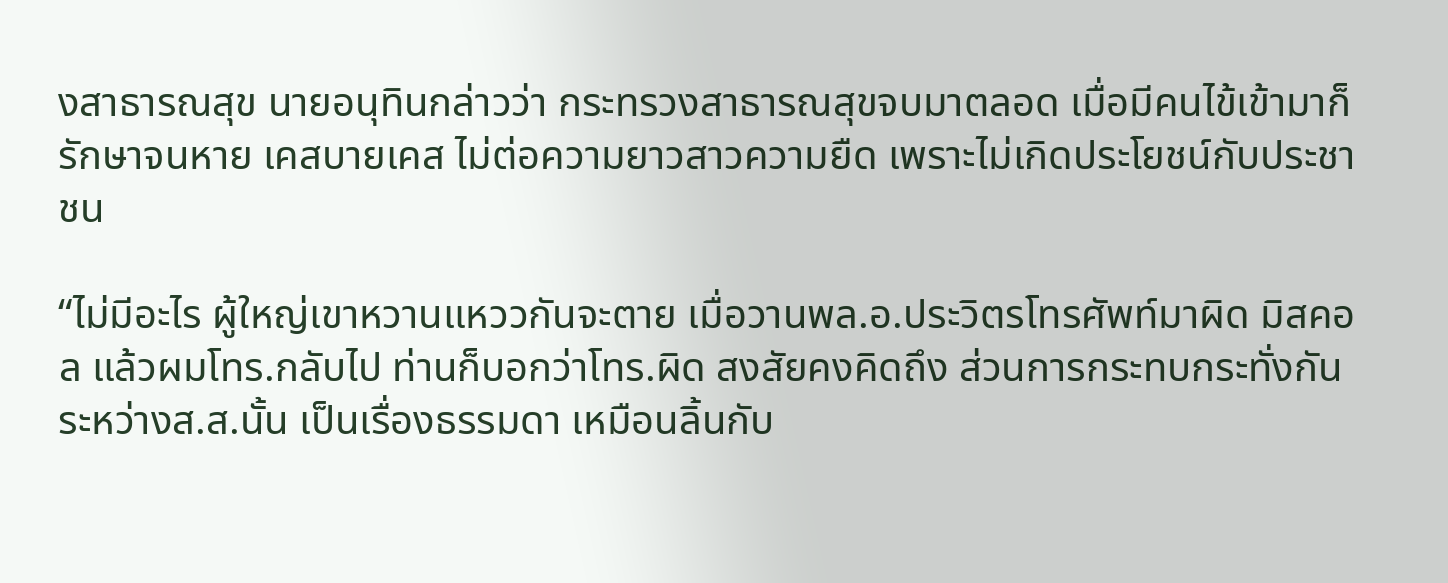งสาธารณสุข นายอนุทินกล่าวว่า กระทรวงสาธารณสุขจบมาตลอด เมื่อมีคนไข้เข้ามาก็รักษาจนหาย เคสบายเคส ไม่ต่อความยาวสาวความยืด เพราะไม่เกิดประโยชน์กับประชาชน

“ไม่มีอะไร ผู้ใหญ่เขาหวานแหววกันจะตาย เมื่อวานพล.อ.ประวิตรโทรศัพท์มาผิด มิสคอล แล้วผมโทร.กลับไป ท่านก็บอกว่าโทร.ผิด สงสัยคงคิดถึง ส่วนการกระทบกระทั่งกันระหว่างส.ส.นั้น เป็นเรื่องธรรมดา เหมือนลิ้นกับ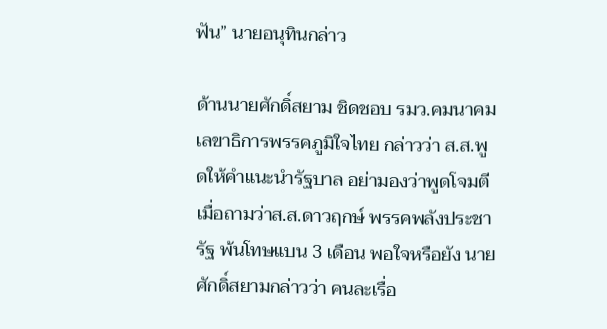ฟัน” นายอนุทินกล่าว

ด้านนายศักดิ์สยาม ชิดชอบ รมว.คมนาคม เลขาธิการพรรคภูมิใจไทย กล่าวว่า ส.ส.พูดให้คำแนะนำรัฐบาล อย่ามองว่าพูดโจมตี เมื่อถามว่าส.ส.ดาวฤกษ์ พรรคพลังประชารัฐ พ้นโทษแบน 3 เดือน พอใจหรือยัง นาย ศักดิ์สยามกล่าวว่า คนละเรื่อ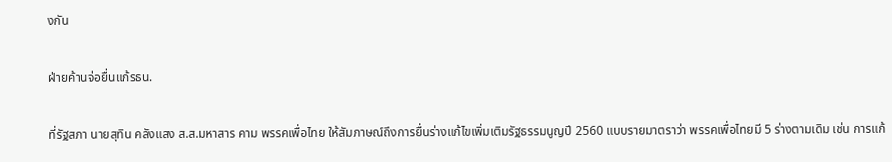งกัน

ฝ่ายค้านจ่อยื่นแก้รธน.

ที่รัฐสภา นายสุทิน คลังแสง ส.ส.มหาสาร คาม พรรคเพื่อไทย ให้สัมภาษณ์ถึงการยื่นร่างแก้ไขเพิ่มเติมรัฐธรรมนูญปี 2560 แบบรายมาตราว่า พรรคเพื่อไทยมี 5 ร่างตามเดิม เช่น การแก้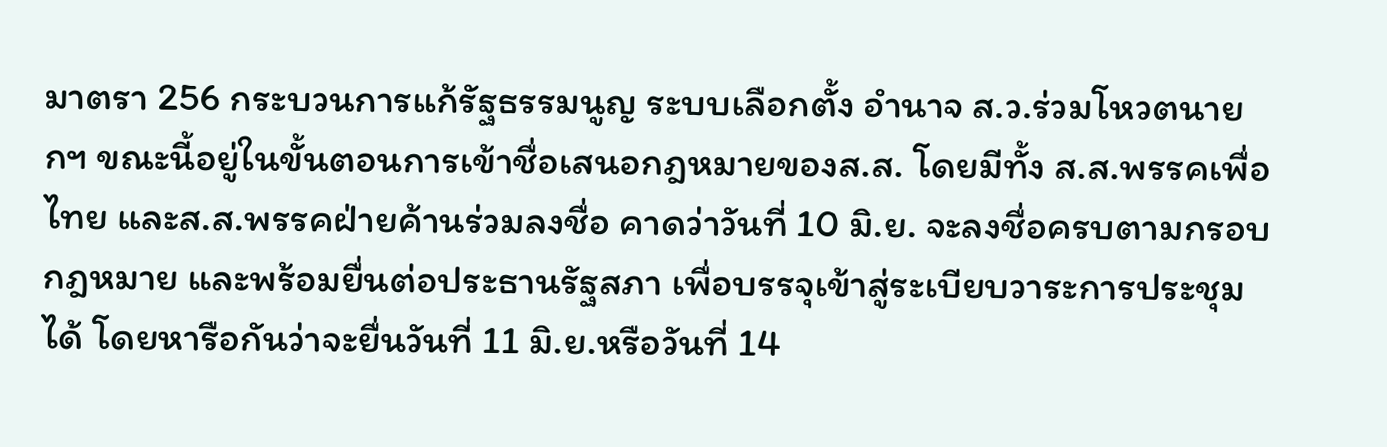มาตรา 256 กระบวนการแก้รัฐธรรมนูญ ระบบเลือกตั้ง อำนาจ ส.ว.ร่วมโหวตนายกฯ ขณะนี้อยู่ในขั้นตอนการเข้าชื่อเสนอกฎหมายของส.ส. โดยมีทั้ง ส.ส.พรรคเพื่อไทย และส.ส.พรรคฝ่ายค้านร่วมลงชื่อ คาดว่าวันที่ 10 มิ.ย. จะลงชื่อครบตามกรอบกฎหมาย และพร้อมยื่นต่อประธานรัฐสภา เพื่อบรรจุเข้าสู่ระเบียบวาระการประชุมได้ โดยหารือกันว่าจะยื่นวันที่ 11 มิ.ย.หรือวันที่ 14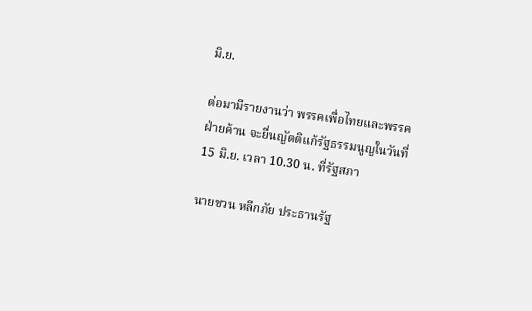มิ.ย.

ต่อมามีรายงานว่า พรรคเพื่อไทยและพรรคฝ่ายค้าน จะยื่นญัตติแก้รัฐธรรมนูญในวันที่ 15 มิ.ย. เวลา 10.30 น. ที่รัฐสภา

นายชวน หลีกภัย ประธานรัฐ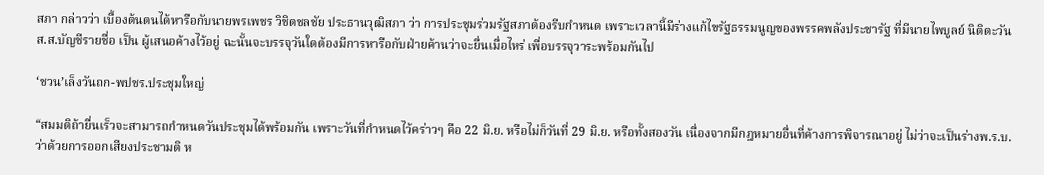สภา กล่าวว่า เบื้องต้นตนได้หารือกับนายพรเพชร วิชิตชลชัย ประธานวุฒิสภา ว่า การประชุมร่วมรัฐสภาต้องรีบกำหนด เพราะเวลานี้มีร่างแก้ไขรัฐธรรมนูญของพรรคพลังประชารัฐ ที่มีนายไพบูลย์ นิติตะวัน ส.ส.บัญชีรายชื่อ เป็น ผู้เสนอค้างไว้อยู่ ฉะนั้นจะบรรจุวันใดต้องมีการหารือกับฝ่ายค้านว่าจะยื่นเมื่อไหร่ เพื่อบรรจุวาระพร้อมกันไป

‘ชวน’เล็งวันถก-พปชร.ประชุมใหญ่

“สมมติถ้ายื่นเร็วจะสามารถกำหนดวันประชุมได้พร้อมกัน เพราะวันที่กำหนดไว้คร่าวๆ คือ 22 มิ.ย. หรือไม่ก็วันที่ 29 มิ.ย. หรือทั้งสองวัน เนื่องจากมีกฎหมายอื่นที่ค้างการพิจารณาอยู่ ไม่ว่าจะเป็นร่างพ.ร.บ.ว่าด้วยการออกเสียงประชามติ ห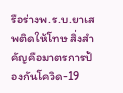รือร่างพ.ร.บ.ยาเสพติดให้โทษ สิ่งสำคัญคือมาตรการป้องกันโควิด-19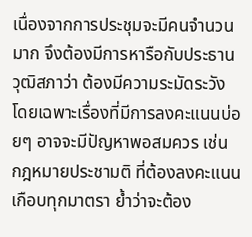เนื่องจากการประชุมจะมีคนจำนวนมาก จึงต้องมีการหารือกับประธานวุฒิสภาว่า ต้องมีความระมัดระวัง โดยเฉพาะเรื่องที่มีการลงคะแนนบ่อยๆ อาจจะมีปัญหาพอสมควร เช่น กฎหมายประชามติ ที่ต้องลงคะแนนเกือบทุกมาตรา ย้ำว่าจะต้อง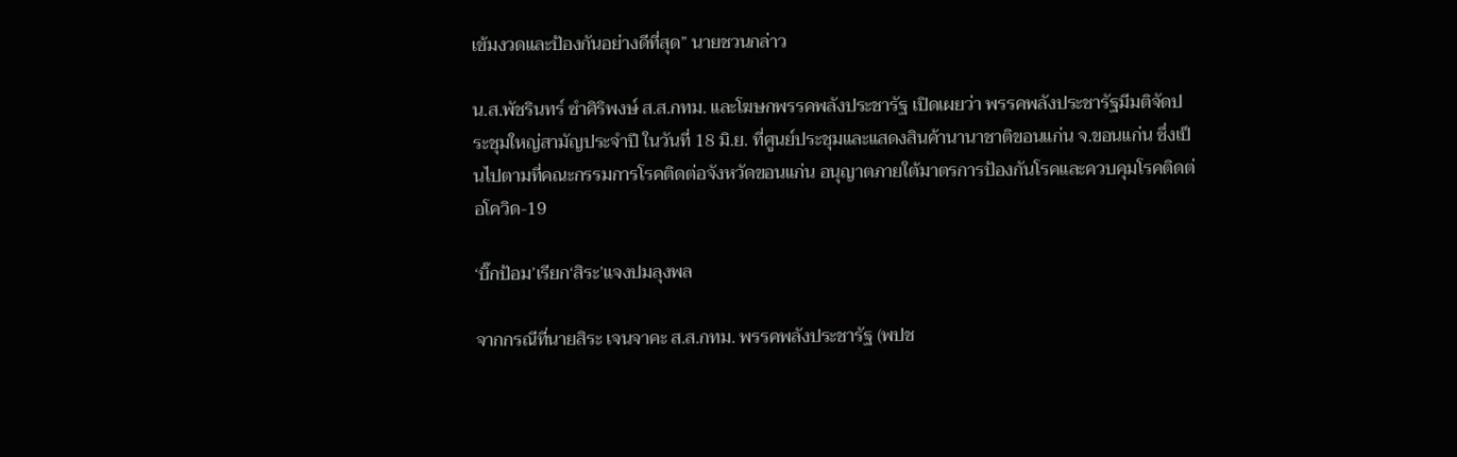เข้มงวดและป้องกันอย่างดีที่สุด” นายชวนกล่าว

น.ส.พัชรินทร์ ซำศิริพงษ์ ส.ส.กทม. และโฆษกพรรคพลังประชารัฐ เปิดเผยว่า พรรคพลังประชารัฐมีมติจัดประชุมใหญ่สามัญประจำปี ในวันที่ 18 มิ.ย. ที่ศูนย์ประชุมและแสดงสินค้านานาชาติขอนแก่น จ.ขอนแก่น ซึ่งเป็นไปตามที่คณะกรรมการโรคติดต่อจังหวัดขอนแก่น อนุญาตภายใต้มาตรการป้องกันโรคและควบคุมโรคติดต่อโควิด-19

‘บิ๊กป้อม’เรียก‘สิระ’แจงปมลุงพล

จากกรณีที่นายสิระ เจนจาคะ ส.ส.กทม. พรรคพลังประชารัฐ (พปช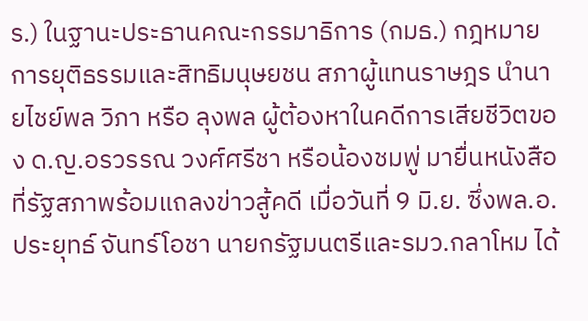ร.) ในฐานะประธานคณะกรรมาธิการ (กมธ.) กฎหมาย การยุติธรรมและสิทธิมนุษยชน สภาผู้แทนราษฎร นำนายไชย์พล วิภา หรือ ลุงพล ผู้ต้องหาในคดีการเสียชีวิตของ ด.ญ.อรวรรณ วงศ์ศรีชา หรือน้องชมพู่ มายื่นหนังสือที่รัฐสภาพร้อมแถลงข่าวสู้คดี เมื่อวันที่ 9 มิ.ย. ซึ่งพล.อ.ประยุทธ์ จันทร์โอชา นายกรัฐมนตรีและรมว.กลาโหม ได้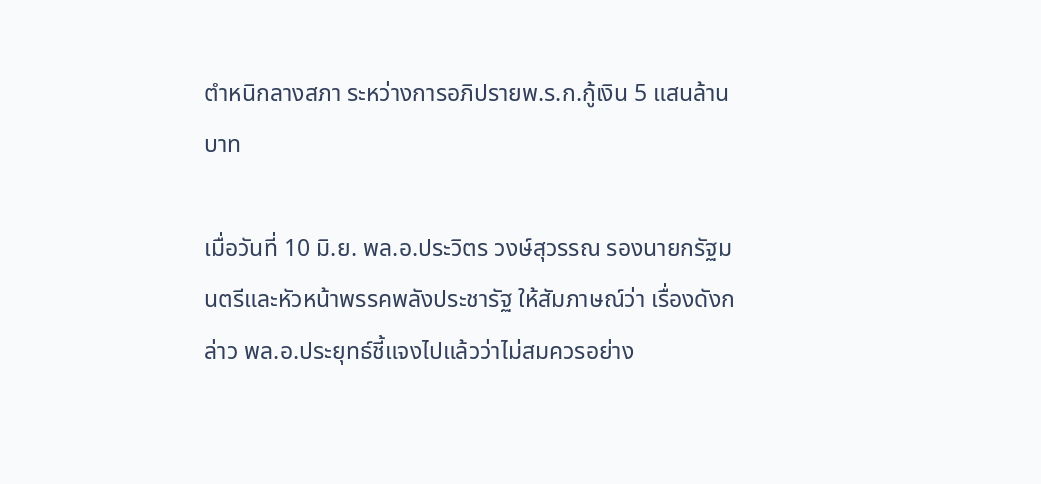ตำหนิกลางสภา ระหว่างการอภิปรายพ.ร.ก.กู้เงิน 5 แสนล้านบาท

เมื่อวันที่ 10 มิ.ย. พล.อ.ประวิตร วงษ์สุวรรณ รองนายกรัฐมนตรีและหัวหน้าพรรคพลังประชารัฐ ให้สัมภาษณ์ว่า เรื่องดังกล่าว พล.อ.ประยุทธ์ชี้แจงไปแล้วว่าไม่สมควรอย่าง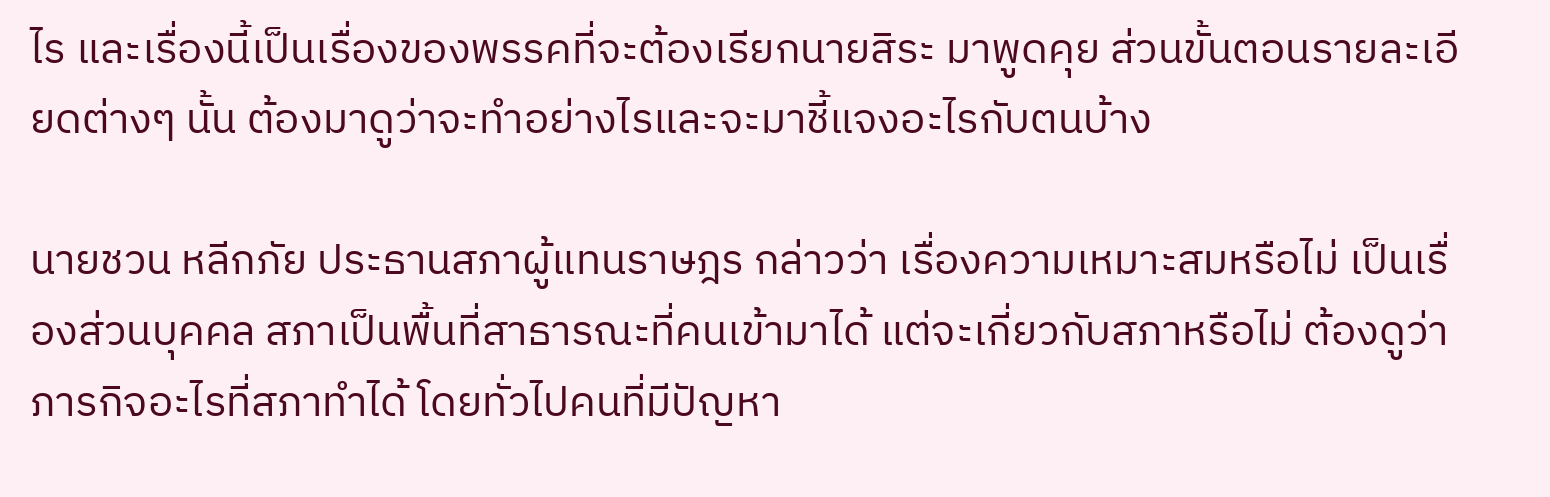ไร และเรื่องนี้เป็นเรื่องของพรรคที่จะต้องเรียกนายสิระ มาพูดคุย ส่วนขั้นตอนรายละเอียดต่างๆ นั้น ต้องมาดูว่าจะทำอย่างไรและจะมาชี้แจงอะไรกับตนบ้าง

นายชวน หลีกภัย ประธานสภาผู้แทนราษฎร กล่าวว่า เรื่องความเหมาะสมหรือไม่ เป็นเรื่องส่วนบุคคล สภาเป็นพื้นที่สาธารณะที่คนเข้ามาได้ แต่จะเกี่ยวกับสภาหรือไม่ ต้องดูว่าภารกิจอะไรที่สภาทำได้ โดยทั่วไปคนที่มีปัญหา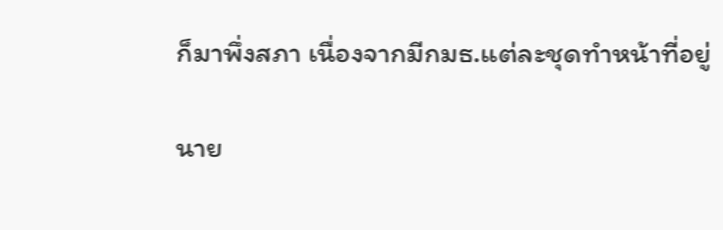ก็มาพึ่งสภา เนื่องจากมีกมธ.แต่ละชุดทำหน้าที่อยู่

นาย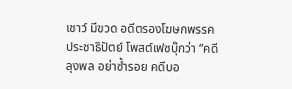เชาว์ มีขวด อดีตรองโฆษกพรรคประชาธิปัตย์ โพสต์เฟซบุ๊กว่า “คดีลุงพล อย่าซ้ำรอย คดีบอ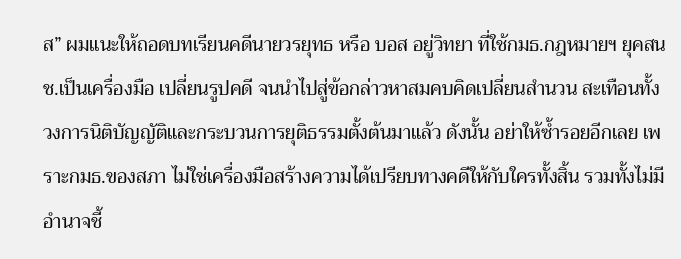ส” ผมแนะให้ถอดบทเรียนคดีนายวรยุทธ หรือ บอส อยู่วิทยา ที่ใช้กมธ.กฎหมายฯ ยุคสนช.เป็นเครื่องมือ เปลี่ยนรูปคดี จนนำไปสู่ข้อกล่าวหาสมคบคิดเปลี่ยนสำนวน สะเทือนทั้งวงการนิติบัญญัติและกระบวนการยุติธรรมตั้งต้นมาแล้ว ดังนั้น อย่าให้ซ้ำรอยอีกเลย เพราะกมธ.ของสภา ไม่ใช่เครื่องมือสร้างความได้เปรียบทางคดีให้กับใครทั้งสิ้น รวมทั้งไม่มีอำนาจชี้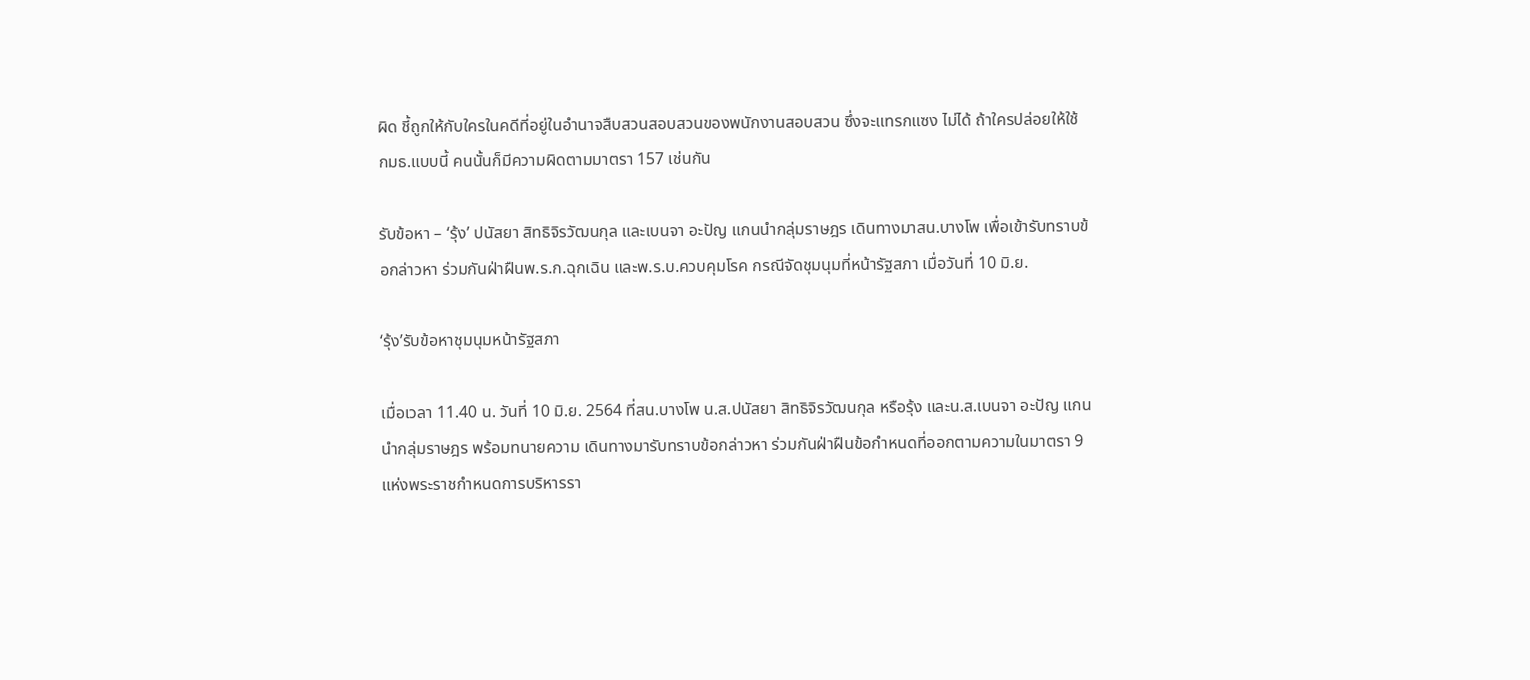ผิด ชี้ถูกให้กับใครในคดีที่อยู่ในอำนาจสืบสวนสอบสวนของพนักงานสอบสวน ซึ่งจะแทรกแซง ไม่ได้ ถ้าใครปล่อยให้ใช้ กมธ.แบบนี้ คนนั้นก็มีความผิดตามมาตรา 157 เช่นกัน

รับข้อหา – ‘รุ้ง’ ปนัสยา สิทธิจิรวัฒนกุล และเบนจา อะปัญ แกนนำกลุ่มราษฎร เดินทางมาสน.บางโพ เพื่อเข้ารับทราบข้อกล่าวหา ร่วมกันฝ่าฝืนพ.ร.ก.ฉุกเฉิน และพ.ร.บ.ควบคุมโรค กรณีจัดชุมนุมที่หน้ารัฐสภา เมื่อวันที่ 10 มิ.ย.

‘รุ้ง’รับข้อหาชุมนุมหน้ารัฐสภา

เมื่อเวลา 11.40 น. วันที่ 10 มิ.ย. 2564 ที่สน.บางโพ น.ส.ปนัสยา สิทธิจิรวัฒนกุล หรือรุ้ง และน.ส.เบนจา อะปัญ แกนนำกลุ่มราษฎร พร้อมทนายความ เดินทางมารับทราบข้อกล่าวหา ร่วมกันฝ่าฝืนข้อกำหนดที่ออกตามความในมาตรา 9 แห่งพระราชกำหนดการบริหารรา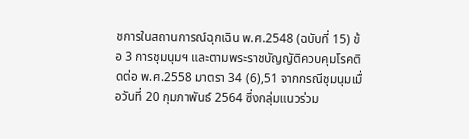ชการในสถานการณ์ฉุกเฉิน พ.ศ.2548 (ฉบับที่ 15) ข้อ 3 การชุมนุมฯ และตามพระราชบัญญัติควบคุมโรคติดต่อ พ.ศ.2558 มาตรา 34 (6),51 จากกรณีชุมนุมเมื่อวันที่ 20 กุมภาพันธ์ 2564 ซึ่งกลุ่มแนวร่วม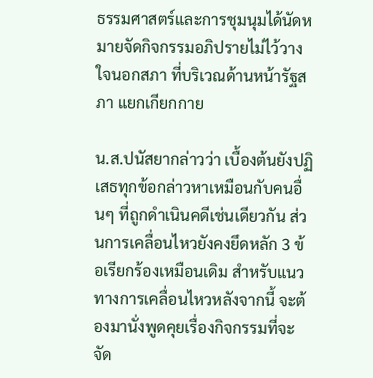ธรรมศาสตร์และการชุมนุมได้นัดหมายจัดกิจกรรมอภิปรายไม่ไว้วางใจนอกสภา ที่บริเวณด้านหน้ารัฐสภา แยกเกียกกาย

น.ส.ปนัสยากล่าวว่า เบื้องต้นยังปฏิเสธทุกข้อกล่าวหาเหมือนกับคนอื่นๆ ที่ถูกดำเนินคดีเช่นเดียวกัน ส่วนการเคลื่อนไหวยังคงยึดหลัก 3 ข้อเรียกร้องเหมือนเดิม สำหรับแนวทางการเคลื่อนไหวหลังจากนี้ จะต้องมานั่งพูดคุยเรื่องกิจกรรมที่จะจัด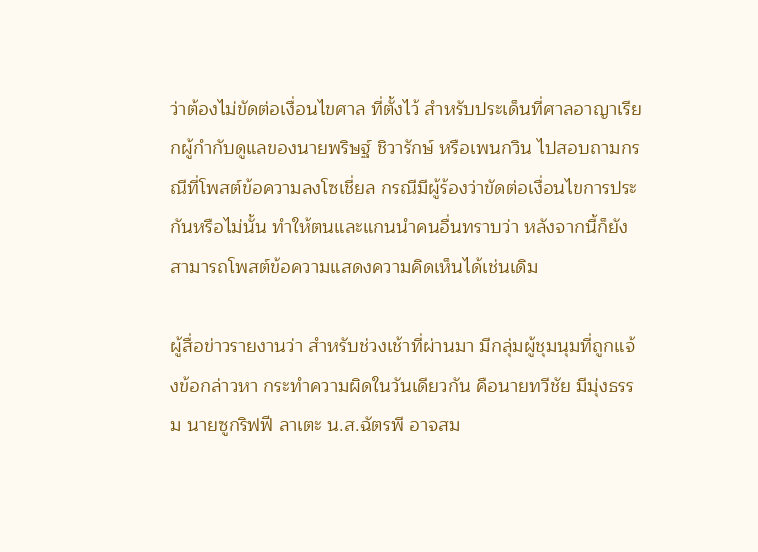ว่าต้องไม่ขัดต่อเงื่อนไขศาล ที่ตั้งไว้ สำหรับประเด็นที่ศาลอาญาเรียกผู้กำกับดูแลของนายพริษฐ์ ชิวารักษ์ หรือเพนกวิน ไปสอบถามกรณีที่โพสต์ข้อความลงโซเชี่ยล กรณีมีผู้ร้องว่าขัดต่อเงื่อนไขการประกันหรือไม่นั้น ทำให้ตนและแกนนำคนอื่นทราบว่า หลังจากนี้ก็ยังสามารถโพสต์ข้อความแสดงความคิดเห็นได้เช่นเดิม

ผู้สื่อข่าวรายงานว่า สำหรับช่วงเช้าที่ผ่านมา มีกลุ่มผู้ชุมนุมที่ถูกแจ้งข้อกล่าวหา กระทำความผิดในวันเดียวกัน คือนายทวีชัย มีมุ่งธรรม นายซูกริฟฟี ลาเตะ น.ส.ฉัตรพี อาจสม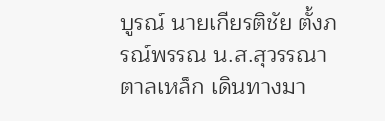บูรณ์ นายเกียรติชัย ตั้งภรณ์พรรณ น.ส.สุวรรณา ตาลเหล็ก เดินทางมา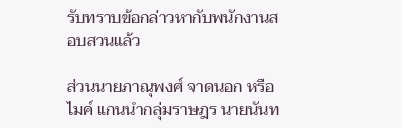รับทราบข้อกล่าวหากับพนักงานสอบสวนแล้ว

ส่วนนายภาณุพงศ์ จาดนอก หรือ ไมค์ แกนนำกลุ่มราษฎร นายนันท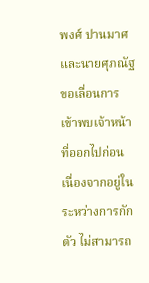พงศ์ ปานมาศ และนายศุภณัฐ ขอเลื่อนการเข้าพบเจ้าหน้าที่ออกไปก่อน เนื่องจากอยู่ในระหว่างการกักตัว ไม่สามารถ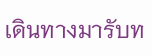เดินทางมารับท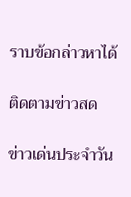ราบข้อกล่าวหาได้

ติดตามข่าวสด

ข่าวเด่นประจำวัน